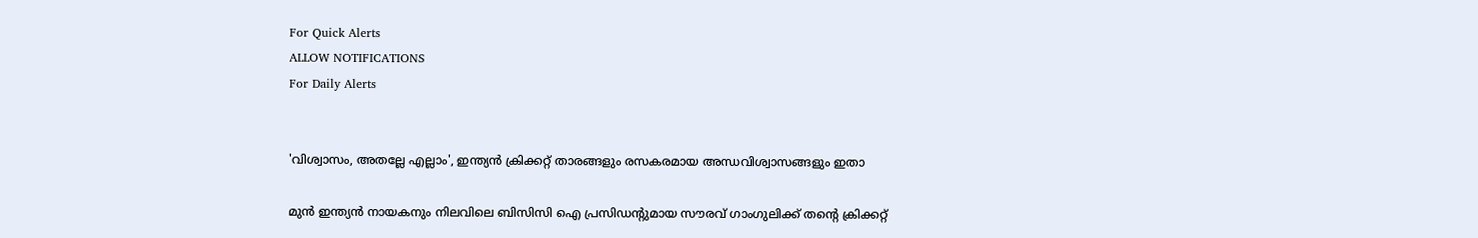For Quick Alerts
ALLOW NOTIFICATIONS
For Daily Alerts


'വിശ്വാസം, അതല്ലേ എല്ലാം', ഇന്ത്യന്‍ ക്രിക്കറ്റ് താരങ്ങളും രസകരമായ അന്ധവിശ്വാസങ്ങളും ഇതാ

മുന്‍ ഇന്ത്യന്‍ നായകനും നിലവിലെ ബിസിസി ഐ പ്രസിഡന്റുമായ സൗരവ് ഗാംഗുലിക്ക് തന്റെ ക്രിക്കറ്റ്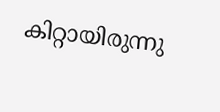കിറ്റായിരുന്നു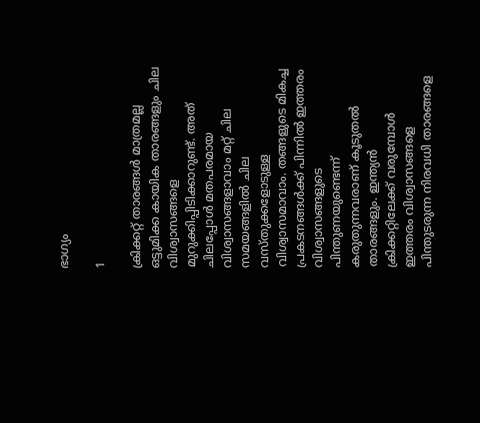ഭാഗ്യം

1

ക്രിക്കറ്റ് താരങ്ങള്‍ മാത്രമല്ല ഒട്ടുമിക്ക കായിക താരങ്ങളും ചില വിശ്വാസങ്ങളെ മുറുക്കിപ്പിടിക്കാറുണ്ട്. അത് ചിലപ്പോള്‍ മതപരമായ വിശ്വാസങ്ങളാവാം മറ്റ് ചില സമയങ്ങളില്‍ ചില വസ്തുക്കളോടുള്ള വിശ്വാസമാവാം. തങ്ങളുടെ മികച്ച പ്രകടനങ്ങള്‍ക്ക് പിന്നില്‍ ഇത്തരം വിശ്വാസങ്ങളുടെ പിന്തുണയുണ്ടെന്ന് കരുതുന്നവരാണ് കൂടുതല്‍ താരങ്ങളും. ഇന്ത്യന്‍ ക്രിക്കറ്റിലേക്ക് വരുമ്പോള്‍ ഇത്തരം വിശ്വാസങ്ങളെ പിന്തുടരുന്ന നിരവധി താരങ്ങളെ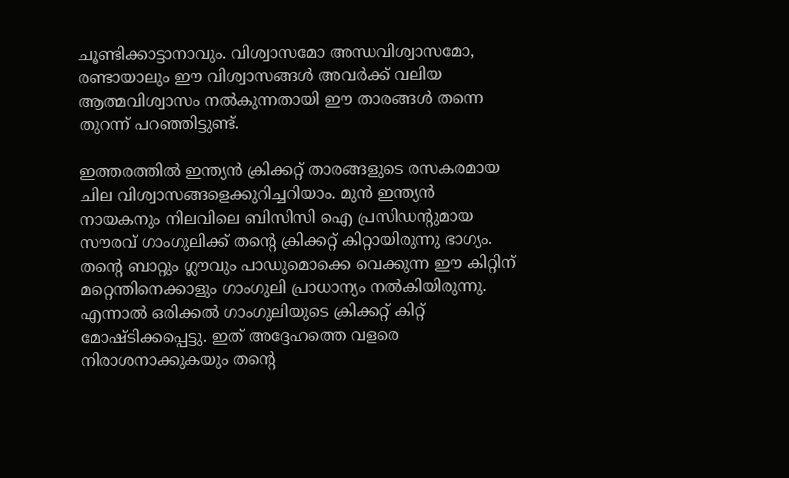ചൂണ്ടിക്കാട്ടാനാവും. വിശ്വാസമോ അന്ധവിശ്വാസമോ, രണ്ടായാലും ഈ വിശ്വാസങ്ങള്‍ അവര്‍ക്ക് വലിയ ആത്മവിശ്വാസം നല്‍കുന്നതായി ഈ താരങ്ങള്‍ തന്നെ തുറന്ന് പറഞ്ഞിട്ടുണ്ട്.

ഇത്തരത്തില്‍ ഇന്ത്യന്‍ ക്രിക്കറ്റ് താരങ്ങളുടെ രസകരമായ ചില വിശ്വാസങ്ങളെക്കുറിച്ചറിയാം. മുന്‍ ഇന്ത്യന്‍ നായകനും നിലവിലെ ബിസിസി ഐ പ്രസിഡന്റുമായ സൗരവ് ഗാംഗുലിക്ക് തന്റെ ക്രിക്കറ്റ് കിറ്റായിരുന്നു ഭാഗ്യം. തന്റെ ബാറ്റും ഗ്ലൗവും പാഡുമൊക്കെ വെക്കുന്ന ഈ കിറ്റിന് മറ്റെന്തിനെക്കാളും ഗാംഗുലി പ്രാധാന്യം നല്‍കിയിരുന്നു. എന്നാല്‍ ഒരിക്കല്‍ ഗാംഗുലിയുടെ ക്രിക്കറ്റ് കിറ്റ് മോഷ്ടിക്കപ്പെട്ടു. ഇത് അദ്ദേഹത്തെ വളരെ നിരാശനാക്കുകയും തന്റെ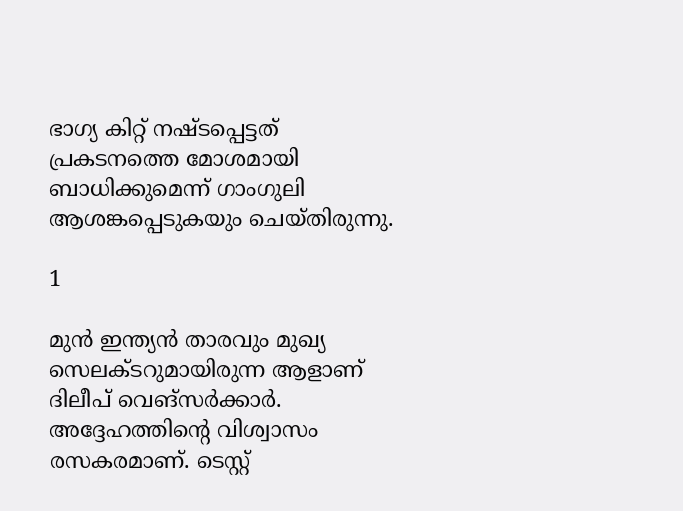ഭാഗ്യ കിറ്റ് നഷ്ടപ്പെട്ടത് പ്രകടനത്തെ മോശമായി ബാധിക്കുമെന്ന് ഗാംഗുലി ആശങ്കപ്പെടുകയും ചെയ്തിരുന്നു.

1

മുന്‍ ഇന്ത്യന്‍ താരവും മുഖ്യ സെലക്ടറുമായിരുന്ന ആളാണ് ദിലീപ് വെങ്‌സര്‍ക്കാര്‍. അദ്ദേഹത്തിന്റെ വിശ്വാസം രസകരമാണ്. ടെസ്റ്റ്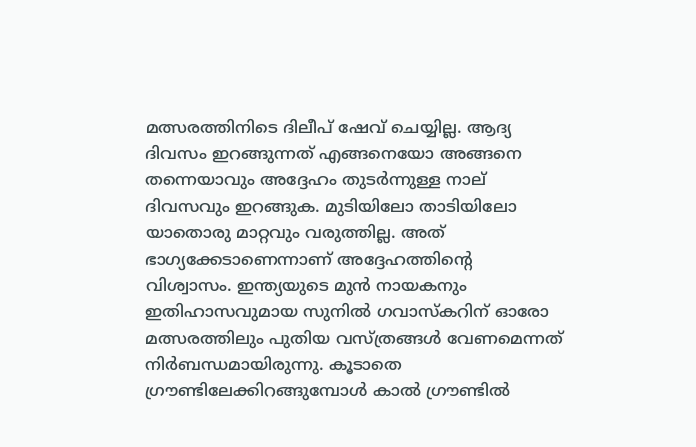മത്സരത്തിനിടെ ദിലീപ് ഷേവ് ചെയ്യില്ല. ആദ്യ ദിവസം ഇറങ്ങുന്നത് എങ്ങനെയോ അങ്ങനെ തന്നെയാവും അദ്ദേഹം തുടര്‍ന്നുള്ള നാല് ദിവസവും ഇറങ്ങുക. മുടിയിലോ താടിയിലോ യാതൊരു മാറ്റവും വരുത്തില്ല. അത് ഭാഗ്യക്കേടാണെന്നാണ് അദ്ദേഹത്തിന്റെ വിശ്വാസം. ഇന്ത്യയുടെ മുന്‍ നായകനും ഇതിഹാസവുമായ സുനില്‍ ഗവാസ്‌കറിന് ഓരോ മത്സരത്തിലും പുതിയ വസ്ത്രങ്ങള്‍ വേണമെന്നത് നിര്‍ബന്ധമായിരുന്നു. കൂടാതെ ഗ്രൗണ്ടിലേക്കിറങ്ങുമ്പോള്‍ കാല്‍ ഗ്രൗണ്ടില്‍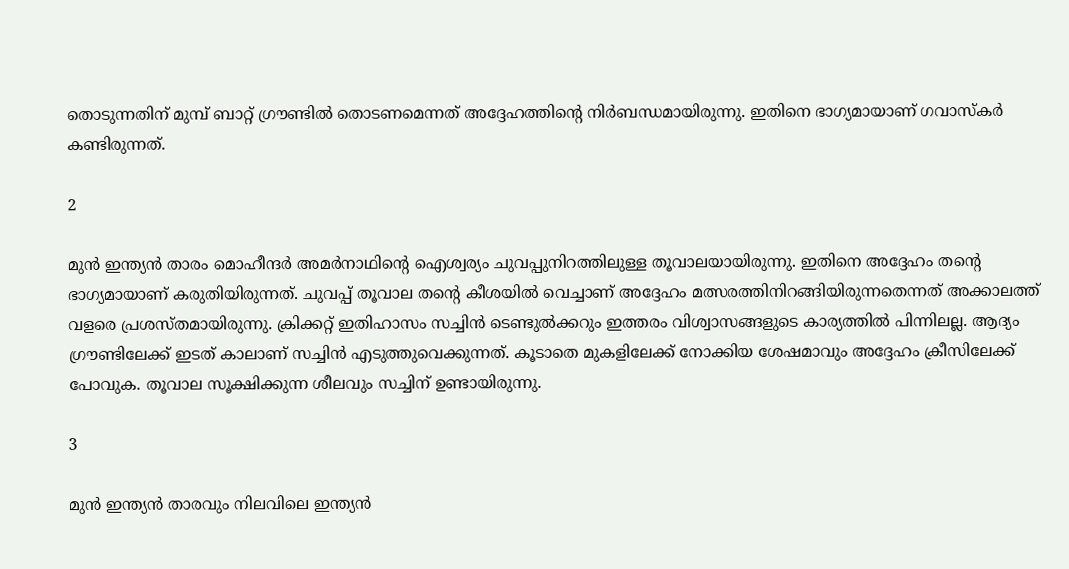തൊടുന്നതിന് മുമ്പ് ബാറ്റ് ഗ്രൗണ്ടില്‍ തൊടണമെന്നത് അദ്ദേഹത്തിന്റെ നിര്‍ബന്ധമായിരുന്നു. ഇതിനെ ഭാഗ്യമായാണ് ഗവാസ്‌കര്‍ കണ്ടിരുന്നത്.

2

മുന്‍ ഇന്ത്യന്‍ താരം മൊഹീന്ദര്‍ അമര്‍നാഥിന്റെ ഐശ്വര്യം ചുവപ്പുനിറത്തിലുള്ള തൂവാലയായിരുന്നു. ഇതിനെ അദ്ദേഹം തന്റെ ഭാഗ്യമായാണ് കരുതിയിരുന്നത്. ചുവപ്പ് തൂവാല തന്റെ കീശയില്‍ വെച്ചാണ് അദ്ദേഹം മത്സരത്തിനിറങ്ങിയിരുന്നതെന്നത് അക്കാലത്ത് വളരെ പ്രശസ്തമായിരുന്നു. ക്രിക്കറ്റ് ഇതിഹാസം സച്ചിന്‍ ടെണ്ടുല്‍ക്കറും ഇത്തരം വിശ്വാസങ്ങളുടെ കാര്യത്തില്‍ പിന്നിലല്ല. ആദ്യം ഗ്രൗണ്ടിലേക്ക് ഇടത് കാലാണ് സച്ചിന്‍ എടുത്തുവെക്കുന്നത്. കൂടാതെ മുകളിലേക്ക് നോക്കിയ ശേഷമാവും അദ്ദേഹം ക്രീസിലേക്ക് പോവുക. തൂവാല സൂക്ഷിക്കുന്ന ശീലവും സച്ചിന് ഉണ്ടായിരുന്നു.

3

മുന്‍ ഇന്ത്യന്‍ താരവും നിലവിലെ ഇന്ത്യന്‍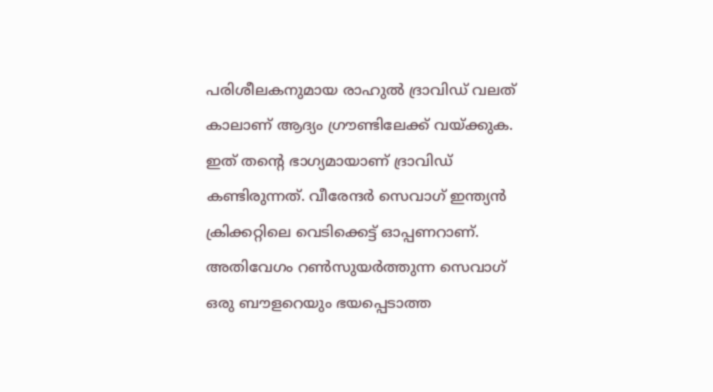പരിശീലകനുമായ രാഹുല്‍ ദ്രാവിഡ് വലത് കാലാണ് ആദ്യം ഗ്രൗണ്ടിലേക്ക് വയ്ക്കുക. ഇത് തന്റെ ഭാഗ്യമായാണ് ദ്രാവിഡ് കണ്ടിരുന്നത്. വീരേന്ദര്‍ സെവാഗ് ഇന്ത്യന്‍ ക്രിക്കറ്റിലെ വെടിക്കെട്ട് ഓപ്പണറാണ്. അതിവേഗം റണ്‍സുയര്‍ത്തുന്ന സെവാഗ് ഒരു ബൗളറെയും ഭയപ്പെടാത്ത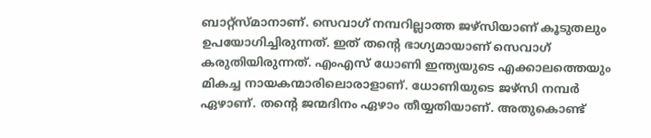ബാറ്റ്‌സ്മാനാണ്. സെവാഗ് നമ്പറില്ലാത്ത ജഴ്‌സിയാണ് കൂടുതലും ഉപയോഗിച്ചിരുന്നത്. ഇത് തന്റെ ഭാഗ്യമായാണ് സെവാഗ് കരുതിയിരുന്നത്. എംഎസ് ധോണി ഇന്ത്യയുടെ എക്കാലത്തെയും മികച്ച നായകന്മാരിലൊരാളാണ്. ധോണിയുടെ ജഴ്‌സി നമ്പര്‍ ഏഴാണ്. തന്റെ ജന്മദിനം ഏഴാം തീയ്യതിയാണ്. അതുകൊണ്ട്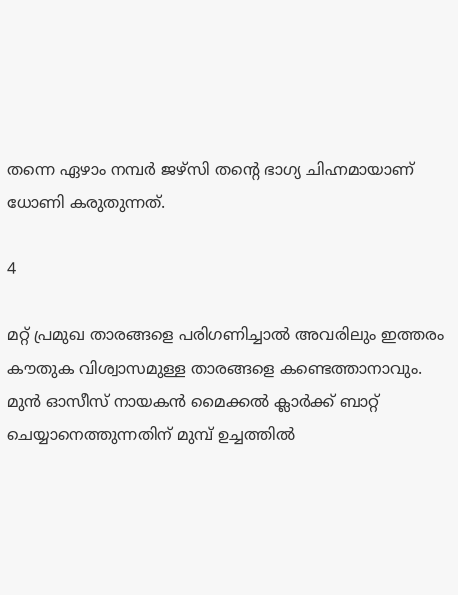തന്നെ ഏഴാം നമ്പര്‍ ജഴ്‌സി തന്റെ ഭാഗ്യ ചിഹ്നമായാണ് ധോണി കരുതുന്നത്.

4

മറ്റ് പ്രമുഖ താരങ്ങളെ പരിഗണിച്ചാല്‍ അവരിലും ഇത്തരം കൗതുക വിശ്വാസമുള്ള താരങ്ങളെ കണ്ടെത്താനാവും. മുന്‍ ഓസീസ് നായകന്‍ മൈക്കല്‍ ക്ലാര്‍ക്ക് ബാറ്റ് ചെയ്യാനെത്തുന്നതിന് മുമ്പ് ഉച്ചത്തില്‍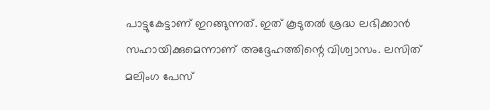പാട്ടുകേട്ടാണ് ഇറങ്ങുന്നത്. ഇത് കൂടുതല്‍ ശ്രദ്ധ ലഭിക്കാന്‍ സഹായിക്കുമെന്നാണ് അദ്ദേഹത്തിന്റെ വിശ്വാസം. ലസിത് മലിംഗ പേസ്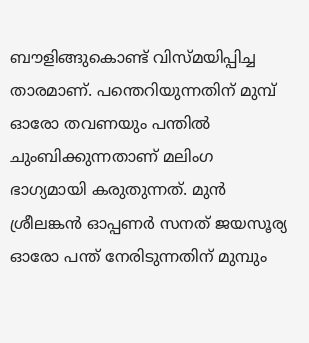ബൗളിങ്ങുകൊണ്ട് വിസ്മയിപ്പിച്ച താരമാണ്. പന്തെറിയുന്നതിന് മുമ്പ് ഓരോ തവണയും പന്തില്‍ ചുംബിക്കുന്നതാണ് മലിംഗ ഭാഗ്യമായി കരുതുന്നത്. മുന്‍ ശ്രീലങ്കന്‍ ഓപ്പണര്‍ സനത് ജയസൂര്യ ഓരോ പന്ത് നേരിടുന്നതിന് മുമ്പും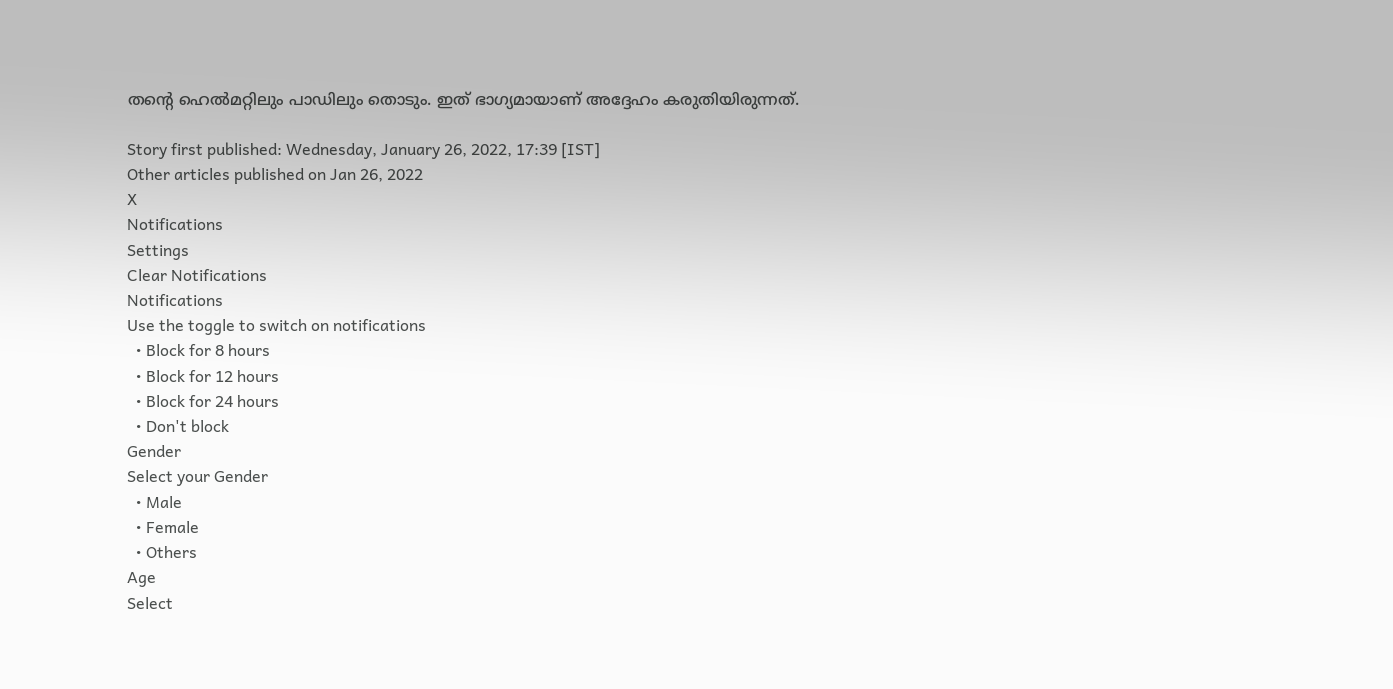തന്റെ ഹെല്‍മറ്റിലും പാഡിലും തൊടും. ഇത് ഭാഗ്യമായാണ് അദ്ദേഹം കരുതിയിരുന്നത്.

Story first published: Wednesday, January 26, 2022, 17:39 [IST]
Other articles published on Jan 26, 2022
X
Notifications
Settings
Clear Notifications
Notifications
Use the toggle to switch on notifications
  • Block for 8 hours
  • Block for 12 hours
  • Block for 24 hours
  • Don't block
Gender
Select your Gender
  • Male
  • Female
  • Others
Age
Select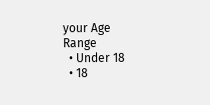your Age Range
  • Under 18
  • 18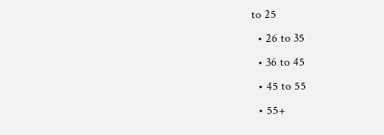to 25
  • 26 to 35
  • 36 to 45
  • 45 to 55
  • 55+